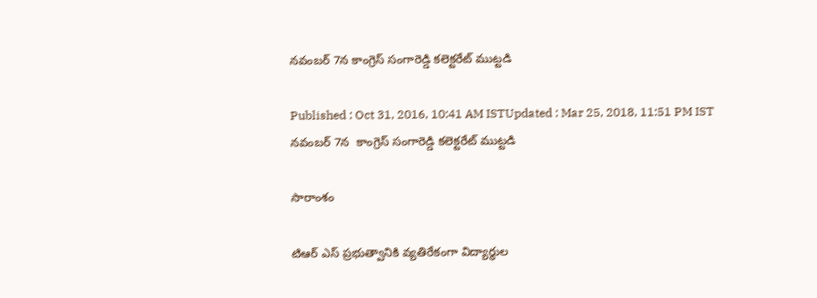నవంబర్ 7న కాంగ్రెస్ సంగారెడ్డి కలెక్టరేట్ ముట్టడి

Published : Oct 31, 2016, 10:41 AM ISTUpdated : Mar 25, 2018, 11:51 PM IST
నవంబర్ 7న  కాంగ్రెస్ సంగారెడ్డి కలెక్టరేట్ ముట్టడి

సారాంశం

టిఆర్ ఎస్ ప్రభుత్వానికి వ్యతిరేకంగా విద్యార్థుల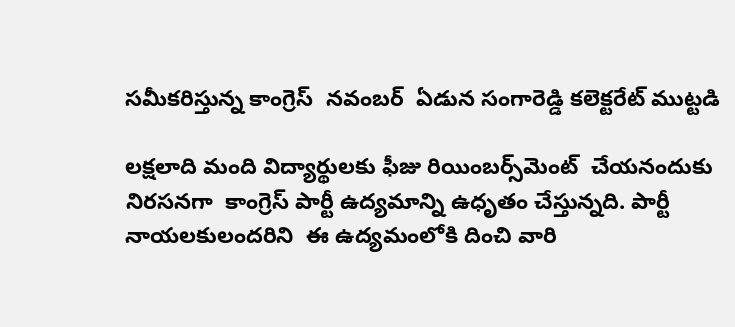సమీకరిస్తున్న కాంగ్రెస్  నవంబర్  ఏడున సంగారెడ్డి కలెక్టరేట్ ముట్టడి

లక్షలాది మంది విద్యార్థులకు ఫీజు రియింబర్స్‌మెంట్  చేయనందుకు నిరసనగా  కాంగ్రెస్ పార్టీ ఉద్యమాన్ని ఉధృతం చేస్తున్నది. పార్టీ నాయలకులందరిని  ఈ ఉద్యమంలోకి దించి వారి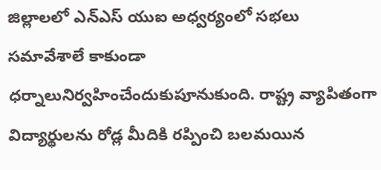జిల్లాలలో ఎన్ఎస్ యుఐ అధ్వర్యంలో సభలు సమావేశాలే కాకుండా ధర్నాలునిర్వహించేందుకుపూనుకుంది. రాష్ట్ర వ్యాపితంగా విద్యార్థులను రోడ్ల మీదికి రప్పించి బలమయిన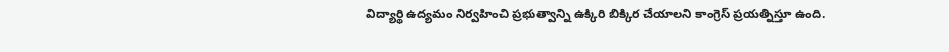విద్యార్థి ఉద్యమం నిర్వహించి ప్రభుత్వాన్ని ఉక్కిరి బిక్కిర చేయాలని కాంగ్రెస్ ప్రయత్నిస్తూ ఉంది.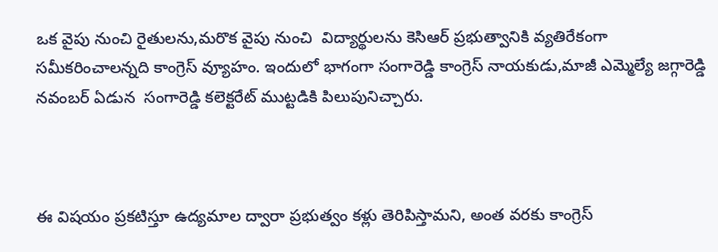ఒక వైపు నుంచి రైతులను,మరొక వైపు నుంచి  విద్యార్థులను కెసిఆర్ ప్రభుత్వానికి వ్యతిరేకంగా సమీకరించాలన్నది కాంగ్రెస్ వ్యూహం. ఇందులో భాగంగా సంగారెడ్డి కాంగ్రెస్ నాయకుడు,మాజీ ఎమ్మెల్యే జగ్గారెడ్డి   నవంబర్ ఏడున  సంగారెడ్డి కలెక్టరేట్ ముట్టడికి పిలుపునిచ్చారు.



ఈ విషయం ప్రకటిస్తూ ఉద్యమాల ద్వారా ప్రభుత్వం కళ్లు తెరిపిస్తామని, అంత వరకు కాంగ్రెస్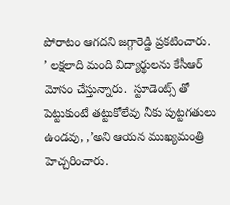పోరాటం ఆగదని జగ్గారెడ్డి ప్రకటించారు.  ’ లక్షలాది మంది విద్యార్థులను కేసీఆర్ మోసం చేస్తున్నారు.  స్టూడెంట్స్ తో పెట్టుకుంటే తట్టుకోలేవు నీకు పుట్టగతులు ఉండవు, ,’అని ఆయన ముఖ్యమంత్రి హెచ్చరించారు.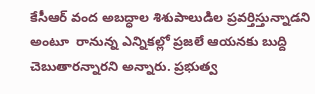కేసీఆర్ వంద అబద్ధాల శిశుపాలుడిల ప్రవర్తిస్తున్నాడని అంటూ  రానున్న ఎన్నికల్లో ప్రజలే ఆయనకు బుద్ది చెబుతారన్నారని అన్నారు. ప్రభుత్వ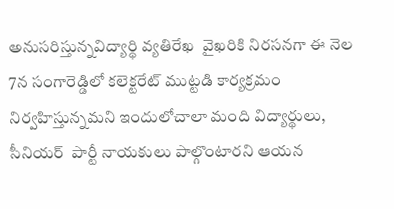అనుసరిస్తున్నవిద్యార్థి వ్యతిరేఖ  వైఖరికి నిరసనగా ఈ నెల 7న సంగారెడ్డిలో కలెక్టరేట్ ముట్టడి కార్యక్రమం నిర్వహిస్తున్నమని ఇందులోచాలా మంది విద్యార్థులు, సీనియర్  పార్టీ నాయకులు పాల్గొంటారని ఆయన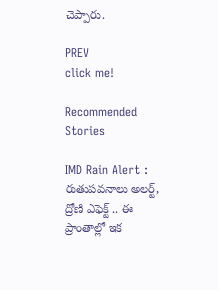చెప్పారు.

PREV
click me!

Recommended Stories

IMD Rain Alert : రుతుపవనాలు అలర్ట్, ద్రోణి ఎఫెక్ట్ .. ఈ ప్రాంతాల్లో ఇక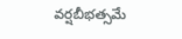వర్షబీభత్సమే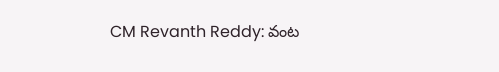CM Revanth Reddy: వంట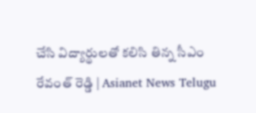చేసి విద్యార్థులతో కలిసి తిన్న సీఎం రేవంత్ రెడ్డి | Asianet News Telugu